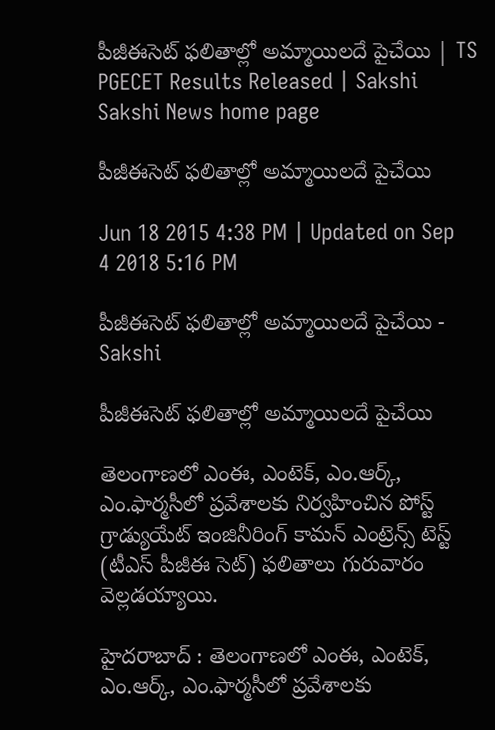పీజీఈసెట్ ఫలితాల్లో అమ్మాయిలదే పైచేయి | TS PGECET Results Released | Sakshi
Sakshi News home page

పీజీఈసెట్ ఫలితాల్లో అమ్మాయిలదే పైచేయి

Jun 18 2015 4:38 PM | Updated on Sep 4 2018 5:16 PM

పీజీఈసెట్ ఫలితాల్లో అమ్మాయిలదే పైచేయి - Sakshi

పీజీఈసెట్ ఫలితాల్లో అమ్మాయిలదే పైచేయి

తెలంగాణలో ఎంఈ, ఎంటెక్, ఎం.ఆర్క్, ఎం.ఫార్మసీలో ప్రవేశాలకు నిర్వహించిన పోస్ట్ గ్రాడ్యుయేట్ ఇంజినీరింగ్ కామన్ ఎంట్రెన్స్ టెస్ట్ (టీఎస్ పీజీఈ సెట్) ఫలితాలు గురువారం వెల్లడయ్యాయి.

హైదరాబాద్ : తెలంగాణలో ఎంఈ, ఎంటెక్, ఎం.ఆర్క్, ఎం.ఫార్మసీలో ప్రవేశాలకు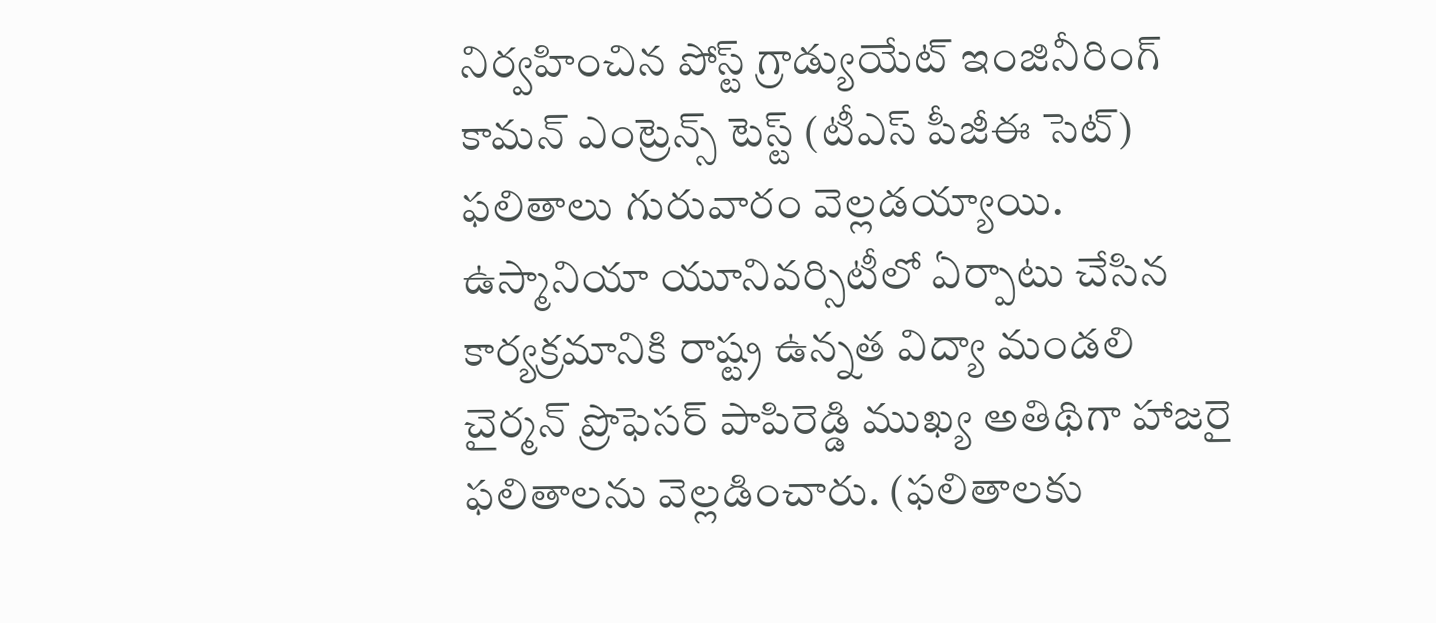నిర్వహించిన పోస్ట్ గ్రాడ్యుయేట్ ఇంజినీరింగ్ కామన్ ఎంట్రెన్స్ టెస్ట్ (టీఎస్ పీజీఈ సెట్) ఫలితాలు గురువారం వెల్లడయ్యాయి. ఉస్మానియా యూనివర్సిటీలో ఏర్పాటు చేసిన కార్యక్రమానికి రాష్ట్ర ఉన్నత విద్యా మండలి చైర్మన్ ప్రొఫెసర్ పాపిరెడ్డి ముఖ్య అతిథిగా హాజరై ఫలితాలను వెల్లడించారు. (ఫలితాలకు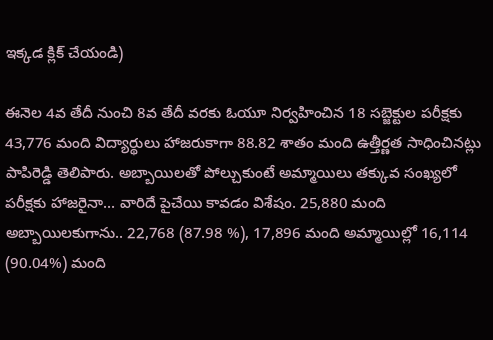ఇక్కడ క్లిక్ చేయండి)

ఈనెల 4వ తేదీ నుంచి 8వ తేదీ వరకు ఓయూ నిర్వహించిన 18 సబ్జెక్టుల పరీక్షకు 43,776 మంది విద్యార్థులు హాజరుకాగా 88.82 శాతం మంది ఉత్తీర్ణత సాధించినట్లు పాపిరెడ్డి తెలిపారు. అబ్బాయిలతో పోల్చుకుంటే అమ్మాయిలు తక్కువ సంఖ్యలో పరీక్షకు హాజరైనా... వారిదే పైచేయి కావడం విశేషం. 25,880 మంది అబ్బాయిలకుగాను.. 22,768 (87.98 %), 17,896 మంది అమ్మాయిల్లో 16,114 (90.04%) మంది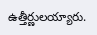ఉత్తీర్ణులయ్యారు.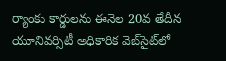ర్యాంకు కార్డులను ఈనెల 20వ తేదీన యూనివర్సిటీ అధికారిక వెబ్‌సైట్‌లో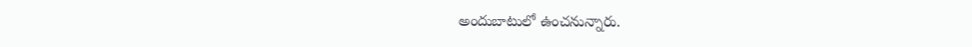అందుబాటులో ఉంచనున్నారు.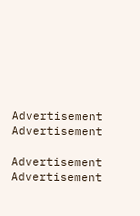Advertisement
Advertisement

Advertisement
Advertisement